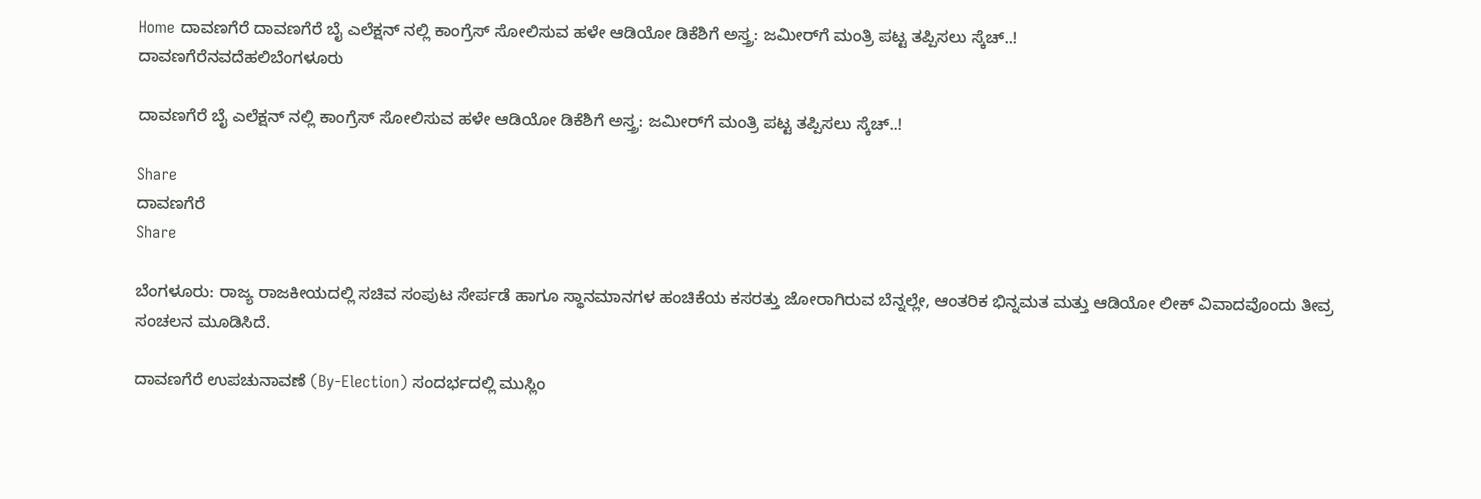Home ದಾವಣಗೆರೆ ದಾವಣಗೆರೆ ಬೈ ಎಲೆಕ್ಷನ್ ನಲ್ಲಿ ಕಾಂಗ್ರೆಸ್ ಸೋಲಿಸುವ ಹಳೇ ಆಡಿಯೋ ಡಿಕೆಶಿಗೆ ಅಸ್ತ್ರ: ಜಮೀರ್‌ಗೆ ಮಂತ್ರಿ ಪಟ್ಟ ತಪ್ಪಿಸಲು ಸ್ಕೆಚ್..!
ದಾವಣಗೆರೆನವದೆಹಲಿಬೆಂಗಳೂರು

ದಾವಣಗೆರೆ ಬೈ ಎಲೆಕ್ಷನ್ ನಲ್ಲಿ ಕಾಂಗ್ರೆಸ್ ಸೋಲಿಸುವ ಹಳೇ ಆಡಿಯೋ ಡಿಕೆಶಿಗೆ ಅಸ್ತ್ರ: ಜಮೀರ್‌ಗೆ ಮಂತ್ರಿ ಪಟ್ಟ ತಪ್ಪಿಸಲು ಸ್ಕೆಚ್..!

Share
ದಾವಣಗೆರೆ
Share

ಬೆಂಗಳೂರು: ರಾಜ್ಯ ರಾಜಕೀಯದಲ್ಲಿ ಸಚಿವ ಸಂಪುಟ ಸೇರ್ಪಡೆ ಹಾಗೂ ಸ್ಥಾನಮಾನಗಳ ಹಂಚಿಕೆಯ ಕಸರತ್ತು ಜೋರಾಗಿರುವ ಬೆನ್ನಲ್ಲೇ, ಆಂತರಿಕ ಭಿನ್ನಮತ ಮತ್ತು ಆಡಿಯೋ ಲೀಕ್ ವಿವಾದವೊಂದು ತೀವ್ರ ಸಂಚಲನ ಮೂಡಿಸಿದೆ.

ದಾವಣಗೆರೆ ಉಪಚುನಾವಣೆ (By-Election) ಸಂದರ್ಭದಲ್ಲಿ ಮುಸ್ಲಿಂ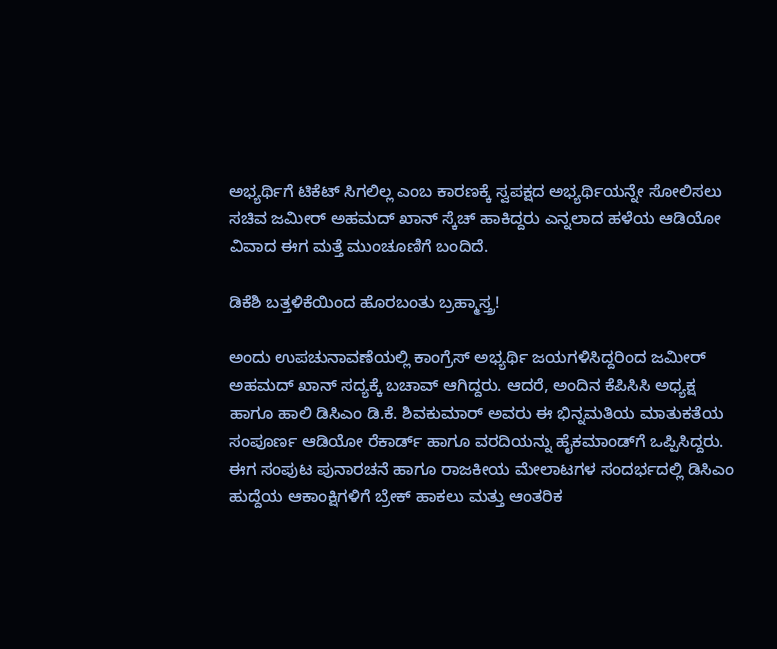ಅಭ್ಯರ್ಥಿಗೆ ಟಿಕೆಟ್ ಸಿಗಲಿಲ್ಲ ಎಂಬ ಕಾರಣಕ್ಕೆ ಸ್ವಪಕ್ಷದ ಅಭ್ಯರ್ಥಿಯನ್ನೇ ಸೋಲಿಸಲು ಸಚಿವ ಜಮೀರ್ ಅಹಮದ್ ಖಾನ್ ಸ್ಕೆಚ್ ಹಾಕಿದ್ದರು ಎನ್ನಲಾದ ಹಳೆಯ ಆಡಿಯೋ ವಿವಾದ ಈಗ ಮತ್ತೆ ಮುಂಚೂಣಿಗೆ ಬಂದಿದೆ.

ಡಿಕೆಶಿ ಬತ್ತಳಿಕೆಯಿಂದ ಹೊರಬಂತು ಬ್ರಹ್ಮಾಸ್ತ್ರ!

ಅಂದು ಉಪಚುನಾವಣೆಯಲ್ಲಿ ಕಾಂಗ್ರೆಸ್ ಅಭ್ಯರ್ಥಿ ಜಯಗಳಿಸಿದ್ದರಿಂದ ಜಮೀರ್ ಅಹಮದ್ ಖಾನ್ ಸದ್ಯಕ್ಕೆ ಬಚಾವ್ ಆಗಿದ್ದರು. ಆದರೆ, ಅಂದಿನ ಕೆಪಿಸಿಸಿ ಅಧ್ಯಕ್ಷ ಹಾಗೂ ಹಾಲಿ ಡಿಸಿಎಂ ಡಿ.ಕೆ. ಶಿವಕುಮಾರ್ ಅವರು ಈ ಭಿನ್ನಮತಿಯ ಮಾತುಕತೆಯ ಸಂಪೂರ್ಣ ಆಡಿಯೋ ರೆಕಾರ್ಡ್ ಹಾಗೂ ವರದಿಯನ್ನು ಹೈಕಮಾಂಡ್‌ಗೆ ಒಪ್ಪಿಸಿದ್ದರು. ಈಗ ಸಂಪುಟ ಪುನಾರಚನೆ ಹಾಗೂ ರಾಜಕೀಯ ಮೇಲಾಟಗಳ ಸಂದರ್ಭದಲ್ಲಿ ಡಿಸಿಎಂ ಹುದ್ದೆಯ ಆಕಾಂಕ್ಷಿಗಳಿಗೆ ಬ್ರೇಕ್ ಹಾಕಲು ಮತ್ತು ಆಂತರಿಕ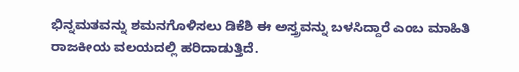ಭಿನ್ನಮತವನ್ನು ಶಮನಗೊಳಿಸಲು ಡಿಕೆಶಿ ಈ ಅಸ್ತ್ರವನ್ನು ಬಳಸಿದ್ದಾರೆ ಎಂಬ ಮಾಹಿತಿ ರಾಜಕೀಯ ವಲಯದಲ್ಲಿ ಹರಿದಾಡುತ್ತಿದೆ.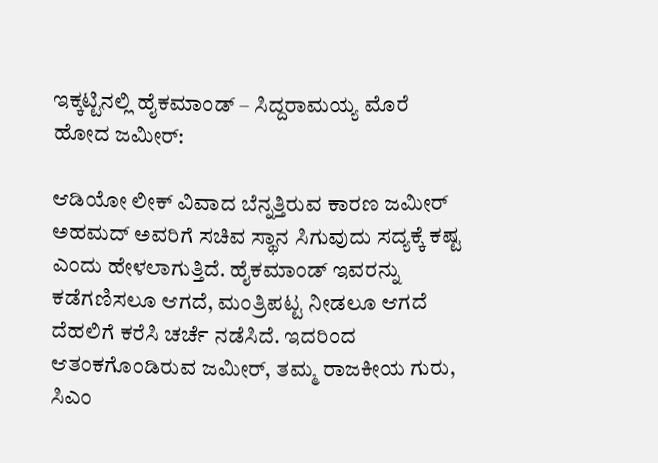ಇಕ್ಕಟ್ಟಿನಲ್ಲಿ ಹೈಕಮಾಂಡ್ – ಸಿದ್ದರಾಮಯ್ಯ ಮೊರೆ ಹೋದ ಜಮೀರ್:

ಆಡಿಯೋ ಲೀಕ್ ವಿವಾದ ಬೆನ್ನತ್ತಿರುವ ಕಾರಣ ಜಮೀರ್ ಅಹಮದ್ ಅವರಿಗೆ ಸಚಿವ ಸ್ಥಾನ ಸಿಗುವುದು ಸದ್ಯಕ್ಕೆ ಕಷ್ಟ ಎಂದು ಹೇಳಲಾಗುತ್ತಿದೆ. ಹೈಕಮಾಂಡ್ ಇವರನ್ನು ಕಡೆಗಣಿಸಲೂ ಆಗದೆ, ಮಂತ್ರಿಪಟ್ಟ ನೀಡಲೂ ಆಗದೆ ದೆಹಲಿಗೆ ಕರೆಸಿ ಚರ್ಚೆ ನಡೆಸಿದೆ. ಇದರಿಂದ ಆತಂಕಗೊಂಡಿರುವ ಜಮೀರ್, ತಮ್ಮ ರಾಜಕೀಯ ಗುರು, ಸಿಎಂ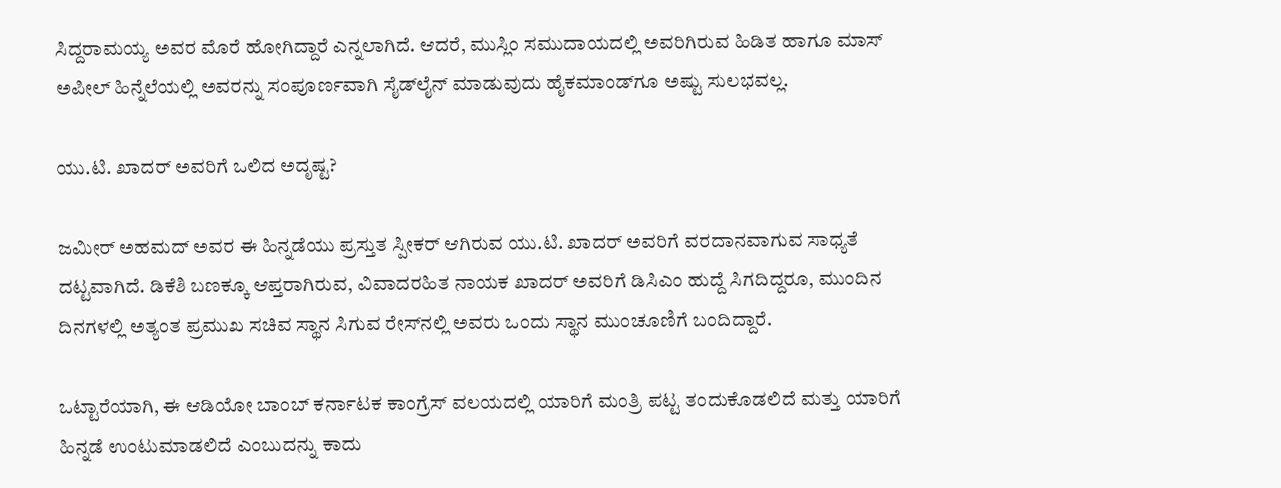ಸಿದ್ದರಾಮಯ್ಯ ಅವರ ಮೊರೆ ಹೋಗಿದ್ದಾರೆ ಎನ್ನಲಾಗಿದೆ. ಆದರೆ, ಮುಸ್ಲಿಂ ಸಮುದಾಯದಲ್ಲಿ ಅವರಿಗಿರುವ ಹಿಡಿತ ಹಾಗೂ ಮಾಸ್ ಅಪೀಲ್ ಹಿನ್ನೆಲೆಯಲ್ಲಿ ಅವರನ್ನು ಸಂಪೂರ್ಣವಾಗಿ ಸೈಡ್‌ಲೈನ್ ಮಾಡುವುದು ಹೈಕಮಾಂಡ್‌ಗೂ ಅಷ್ಟು ಸುಲಭವಲ್ಲ.

ಯು.ಟಿ. ಖಾದರ್ ಅವರಿಗೆ ಒಲಿದ ಅದೃಷ್ಟ?

ಜಮೀರ್ ಅಹಮದ್ ಅವರ ಈ ಹಿನ್ನಡೆಯು ಪ್ರಸ್ತುತ ಸ್ಪೀಕರ್ ಆಗಿರುವ ಯು.ಟಿ. ಖಾದರ್ ಅವರಿಗೆ ವರದಾನವಾಗುವ ಸಾಧ್ಯತೆ ದಟ್ಟವಾಗಿದೆ. ಡಿಕೆಶಿ ಬಣಕ್ಕೂ ಆಪ್ತರಾಗಿರುವ, ವಿವಾದರಹಿತ ನಾಯಕ ಖಾದರ್ ಅವರಿಗೆ ಡಿಸಿಎಂ ಹುದ್ದೆ ಸಿಗದಿದ್ದರೂ, ಮುಂದಿನ ದಿನಗಳಲ್ಲಿ ಅತ್ಯಂತ ಪ್ರಮುಖ ಸಚಿವ ಸ್ಥಾನ ಸಿಗುವ ರೇಸ್‌ನಲ್ಲಿ ಅವರು ಒಂದು ಸ್ಥಾನ ಮುಂಚೂಣಿಗೆ ಬಂದಿದ್ದಾರೆ.

ಒಟ್ಟಾರೆಯಾಗಿ, ಈ ಆಡಿಯೋ ಬಾಂಬ್ ಕರ್ನಾಟಕ ಕಾಂಗ್ರೆಸ್ ವಲಯದಲ್ಲಿ ಯಾರಿಗೆ ಮಂತ್ರಿ ಪಟ್ಟ ತಂದುಕೊಡಲಿದೆ ಮತ್ತು ಯಾರಿಗೆ ಹಿನ್ನಡೆ ಉಂಟುಮಾಡಲಿದೆ ಎಂಬುದನ್ನು ಕಾದು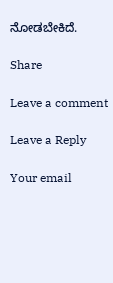ನೋಡಬೇಕಿದೆ.

Share

Leave a comment

Leave a Reply

Your email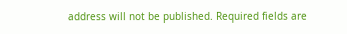address will not be published. Required fields are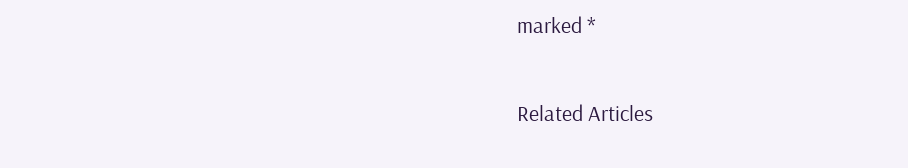marked *

Related Articles